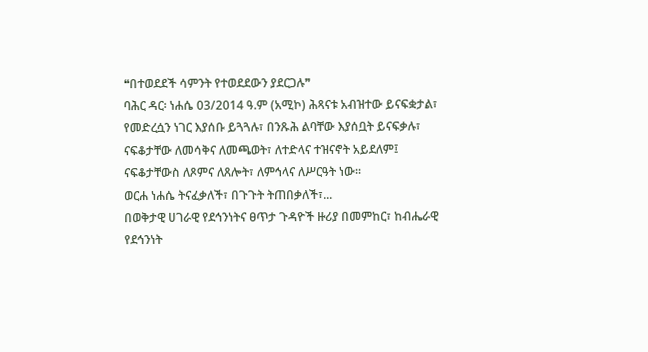❝በተወደደች ሳምንት የተወደደውን ያደርጋሉ❞
ባሕር ዳር፡ ነሐሴ 03/2014 ዓ.ም (አሚኮ) ሕጻናቱ አብዝተው ይናፍቋታል፣ የመድረሷን ነገር እያሰቡ ይጓጓሉ፣ በንጹሕ ልባቸው እያሰቧት ይናፍቃሉ፣ ናፍቆታቸው ለመሳቅና ለመጫወት፣ ለተድላና ተዝናኖት አይደለም፤ ናፍቆታቸውስ ለጾምና ለጸሎት፣ ለምኅላና ለሥርዓት ነው፡፡
ወርሐ ነሐሴ ትናፈቃለች፣ በጉጉት ትጠበቃለች፣...
በወቅታዊ ሀገራዊ የደኅንነትና ፀጥታ ጉዳዮች ዙሪያ በመምከር፣ ከብሔራዊ የደኅንነት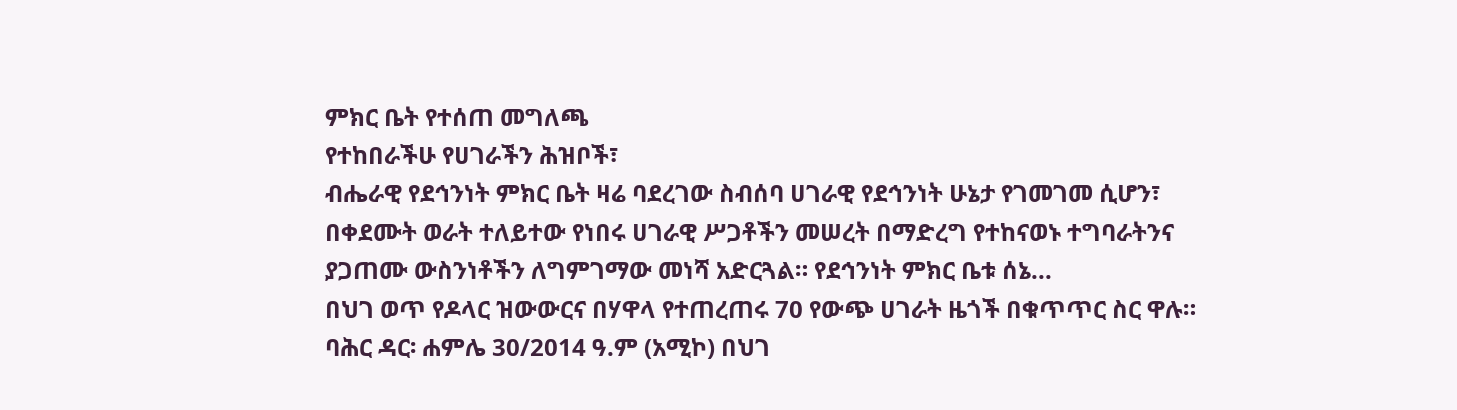ምክር ቤት የተሰጠ መግለጫ
የተከበራችሁ የሀገራችን ሕዝቦች፣
ብሔራዊ የደኅንነት ምክር ቤት ዛሬ ባደረገው ስብሰባ ሀገራዊ የደኅንነት ሁኔታ የገመገመ ሲሆን፣ በቀደሙት ወራት ተለይተው የነበሩ ሀገራዊ ሥጋቶችን መሠረት በማድረግ የተከናወኑ ተግባራትንና ያጋጠሙ ውስንነቶችን ለግምገማው መነሻ አድርጓል። የደኅንነት ምክር ቤቱ ሰኔ...
በህገ ወጥ የዶላር ዝውውርና በሃዋላ የተጠረጠሩ 70 የውጭ ሀገራት ዜጎች በቁጥጥር ስር ዋሉ።
ባሕር ዳር፡ ሐምሌ 30/2014 ዓ.ም (አሚኮ) በህገ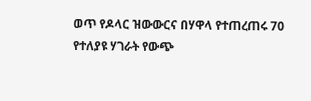ወጥ የዶላር ዝውውርና በሃዋላ የተጠረጠሩ 70 የተለያዩ ሃገራት የውጭ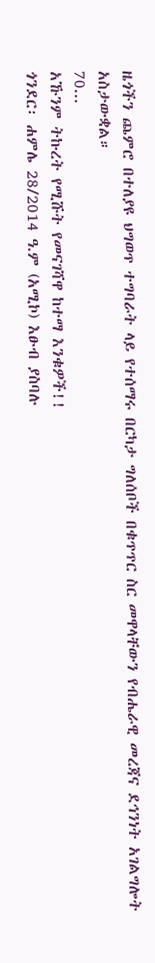ዜጎችን ጨምሮ በተለያዩ ህግወጥ ተግባራት ላይ የተሰማሩ በርካታ ግለሰቦች በቁጥጥር ስር መዋላቸውን የብሔራዊ መረጃና ደኅንነት አገልግሎት አስታውቋል።
70...
አኹንም ትኩረት የሚሹት የመናገሻዋ ከተማ እንቁዎች!!
ጎንደር፡ ሐምሌ 28/2014 ዓ.ም (አሚኮ) እፁብ ያስባሉ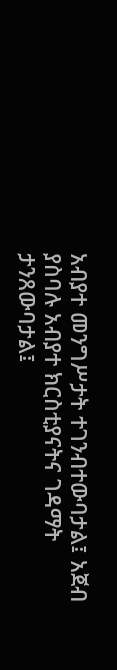አብያተ መንግሥታት ተገንብተውባታል፤ አጀብ ያስባሉ አብያተ ክርስቲያናትና ገዳማት ታንጸውባታል፤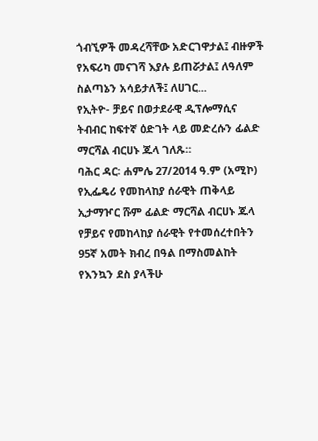ጎብኚዎች መዳረሻቸው አድርገዋታል፤ ብዙዎች የአፍሪካ መናገሻ እያሉ ይጠሯታል፤ ለዓለም ስልጣኔን አሳይታለች፤ ለሀገር...
የኢትዮ- ቻይና በወታደራዊ ዲፕሎማሲና ትብብር ከፍተኛ ዕድገት ላይ መድረሱን ፊልድ ማርሻል ብርሀኑ ጁላ ገለጹ።
ባሕር ዳር፡ ሐምሌ 27/2014 ዓ.ም (አሚኮ) የኢፌዴሪ የመከላከያ ሰራዊት ጠቅላይ ኢታማዦር ሹም ፊልድ ማርሻል ብርሀኑ ጁላ የቻይና የመከላከያ ሰራዊት የተመሰረተበትን 95ኛ አመት ክብረ በዓል በማስመልከት የእንኳን ደስ ያላችሁ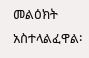መልዕክት አስተላልፈዋል፡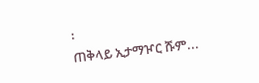፡
ጠቅላይ ኢታማዦር ሹም...